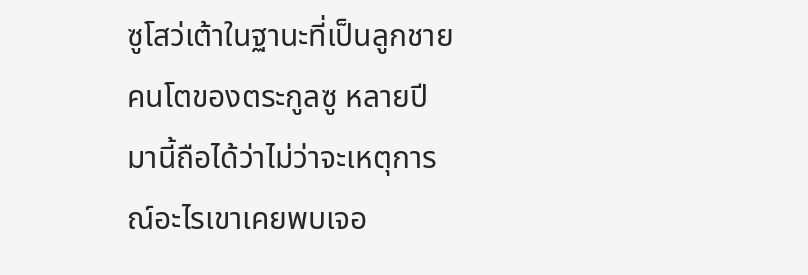ซูโสว่เต้าในฐานะที่เป็นลูกชายคนโตของตระกูลซู หลายปีมานี้ถือได้ว่าไม่ว่าจะเหตุการณ์อะไรเขาเคยพบเจอ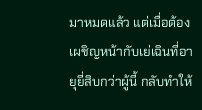มาหมดแล้ว แต่เมื่อต้องเผชิญหน้ากับเย่เฉินที่อายุยี่สิบกว่าผู้นี้ กลับทำให้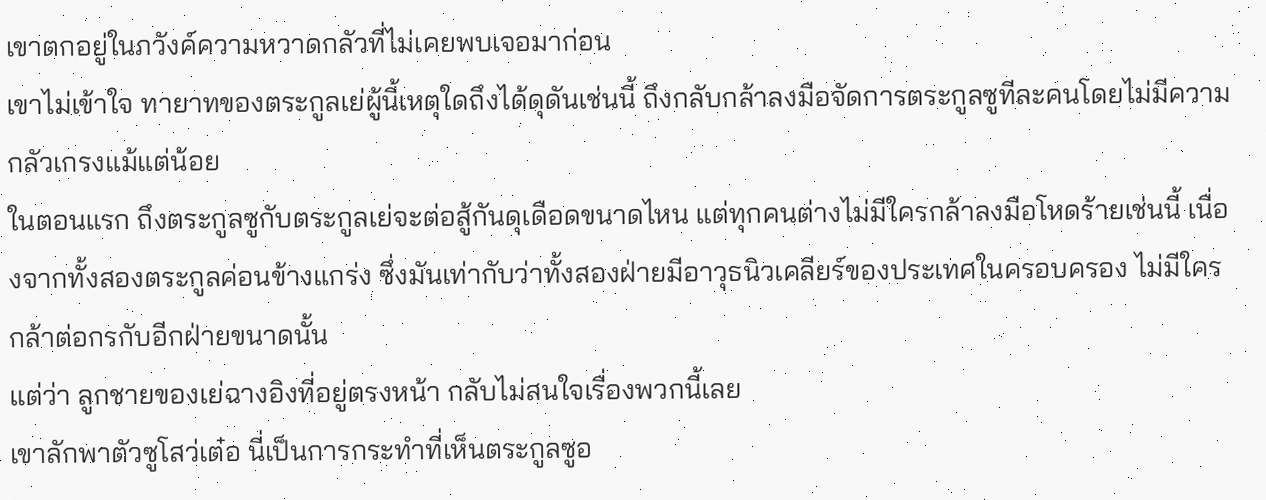เขาตกอยู่ในภวังค์ความหวาดกลัวที่ไม่เคยพบเจอมาก่อน
เขาไม่เข้าใจ ทายาทของตระกูลเย่ผู้นี้เหตุใดถึงได้ดุดันเช่นนี้ ถึงกลับกล้าลงมือจัดการตระกูลซูทีละคนโดยไม่มีความกลัวเกรงแม้แต่น้อย
ในตอนแรก ถึงตระกูลซูกับตระกูลเย่จะต่อสู้กันดุเดือดขนาดไหน แต่ทุกคนต่างไม่มีใครกล้าลงมือโหดร้ายเช่นนี้ เนื่องจากทั้งสองตระกูลค่อนข้างแกร่ง ซึ่งมันเท่ากับว่าทั้งสองฝ่ายมีอาวุธนิวเคลียร์ของประเทศในครอบครอง ไม่มีใครกล้าต่อกรกับอีกฝ่ายขนาดนั้น
แต่ว่า ลูกชายของเย่ฉางอิงที่อยู่ตรงหน้า กลับไม่สนใจเรื่องพวกนี้เลย
เขาลักพาตัวซูโสว่เต๋อ นี่เป็นการกระทำที่เห็นตระกูลซูอ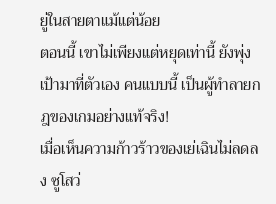ยู่ในสายตาแม้แต่น้อย
ตอนนี้ เขาไม่เพียงแต่หยุดเท่านี้ ยังพุ่งเป้ามาที่ตัวเอง คนแบบนี้ เป็นผู้ทำลายกฎของเกมอย่างแท้จริง!
เมื่อเห็นความก้าวร้าวของเย่เฉินไม่ลดลง ซูโสว่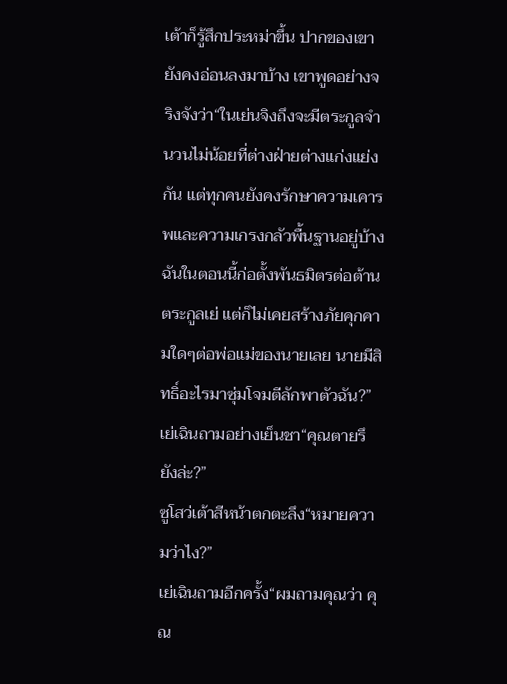เต้าก็รู้สึกประหม่าขึ้น ปากของเขายังคงอ่อนลงมาบ้าง เขาพูดอย่างจริงจังว่า“ในเย่นจิงถึงจะมีตระกูลจำนวนไม่น้อยที่ต่างฝ่ายต่างแก่งแย่งกัน แต่ทุกคนยังคงรักษาความเคารพและความเกรงกลัวพื้นฐานอยู่บ้าง ฉันในตอนนี้ก่อตั้งพันธมิตรต่อต้านตระกูลเย่ แต่ก็ไม่เคยสร้างภัยคุกคามใดๆต่อพ่อแม่ของนายเลย นายมีสิทธิ์อะไรมาซุ่มโจมตีลักพาตัวฉัน?”
เย่เฉินถามอย่างเย็นชา“คุณตายรึยังล่ะ?”
ซูโสว่เต้าสีหน้าตกตะลึง“หมายความว่าไง?”
เย่เฉินถามอีกครั้ง“ผมถามคุณว่า คุณ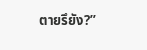ตายรึยัง?”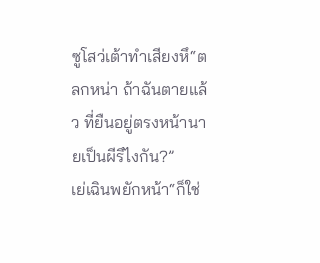ซูโสว่เต้าทำเสียงหึ“ตลกหน่า ถ้าฉันตายแล้ว ที่ยืนอยู่ตรงหน้านายเป็นผีรึไงกัน?”
เย่เฉินพยักหน้า“ก็ใช่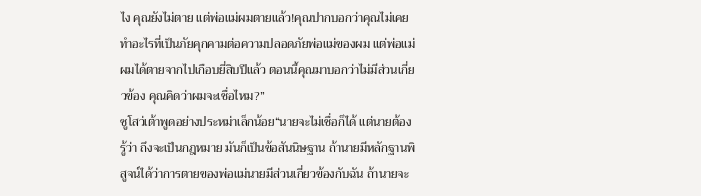ไง คุณยังไม่ตาย แต่พ่อแม่ผมตายแล้ว!คุณปากบอกว่าคุณไม่เคยทำอะไรที่เป็นภัยคุกคามต่อความปลอดภัยพ่อแม่ของผม แต่พ่อแม่ผมได้ตายจากไปเกือบยี่สิบปีแล้ว ตอนนี้คุณมาบอกว่าไม่มีส่วนเกี่ยวข้อง คุณคิดว่าผมจะเชื่อไหม?”
ซูโสว่เต้าพูดอย่างประหม่าเล็กน้อย“นายจะไม่เชื่อก็ได้ แต่นายต้องรู้ว่า ถึงจะเป็นกฎหมาย มันก็เป็นข้อสันนิษฐาน ถ้านายมีหลักฐานพิสูจน์ได้ว่าการตายของพ่อแม่นายมีส่วนเกี่ยวข้องกับฉัน ถ้านายจะ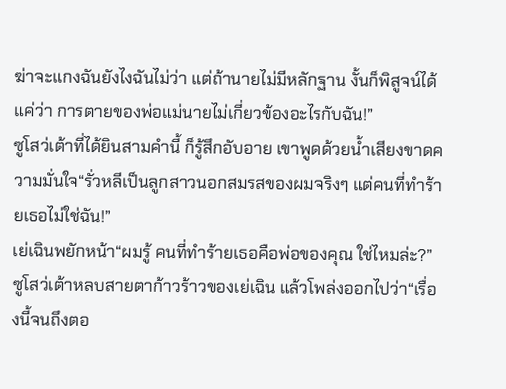ฆ่าจะแกงฉันยังไงฉันไม่ว่า แต่ถ้านายไม่มีหลักฐาน งั้นก็พิสูจน์ได้แค่ว่า การตายของพ่อแม่นายไม่เกี่ยวข้องอะไรกับฉัน!”
ซูโสว่เต้าที่ได้ยินสามคำนี้ ก็รู้สึกอับอาย เขาพูดด้วยน้ำเสียงขาดความมั่นใจ“รั่วหลีเป็นลูกสาวนอกสมรสของผมจริงๆ แต่คนที่ทำร้ายเธอไม่ใช่ฉัน!”
เย่เฉินพยักหน้า“ผมรู้ คนที่ทำร้ายเธอคือพ่อของคุณ ใช่ไหมล่ะ?”
ซูโสว่เต้าหลบสายตาก้าวร้าวของเย่เฉิน แล้วโพล่งออกไปว่า“เรื่องนี้จนถึงตอ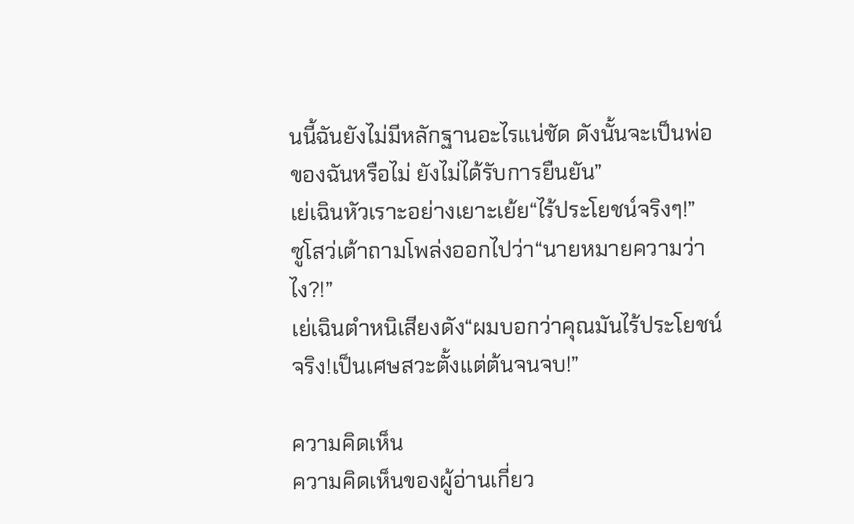นนี้ฉันยังไม่มีหลักฐานอะไรแน่ชัด ดังนั้นจะเป็นพ่อของฉันหรือไม่ ยังไม่ได้รับการยืนยัน”
เย่เฉินหัวเราะอย่างเยาะเย้ย“ไร้ประโยชน์จริงๆ!”
ซูโสว่เต้าถามโพล่งออกไปว่า“นายหมายความว่าไง?!”
เย่เฉินตำหนิเสียงดัง“ผมบอกว่าคุณมันไร้ประโยชน์จริง!เป็นเศษสวะตั้งแต่ต้นจนจบ!”

ความคิดเห็น
ความคิดเห็นของผู้อ่านเกี่ยว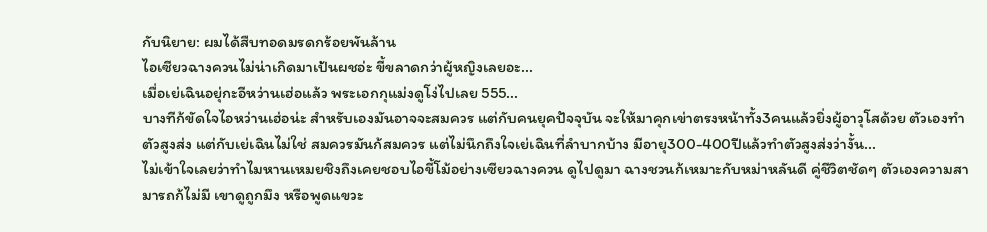กับนิยาย: ผมได้สืบทอดมรดกร้อยพันล้าน
ไอเซียวฉางควนไม่น่าเกิดมาเป้นผชอ่ะ ขี้ขลาดกว่าผู้หญิงเลยอะ...
เมื่อเย่เฉินอยุ่กะอีหว่านเฮ่อแล้ว พระเอกกุแม่งดูโง่ไปเลย 555...
บางทีก้ขัดใจไอหว่านเฮ่อน่ะ สำหรับเองมันอาจจะสมควร แต่กับคนยุคปัจจุบัน จะให้มาคุกเข่าตรงหน้าทั้ง3คนแล้วยิ่งผู้อาวุโสด้วย ตัวเองทำตัวสูงส่ง แต่กับเย่เฉินไม่ใช่ สมควรมันก้สมควร แต่ไม่นึกถึงใจเย่เฉินที่ลำบากบ้าง มีอายุ300-400ปีแล้วทำตัวสูงส่งว่างั้น...
ไม่เข้าใจเลยว่าทำไมหานเหมยชิงถึงเคยชอบไอขี้โม้อย่างเซียวฉางควน ดูไปดูมา ฉางชวนก้เหมาะกับหม่าหลันดี คู่ชีวิตชัดๆ ตัวเองความสามารถก้ไม่มี เขาดูถูกมึง หรือพูดแขวะ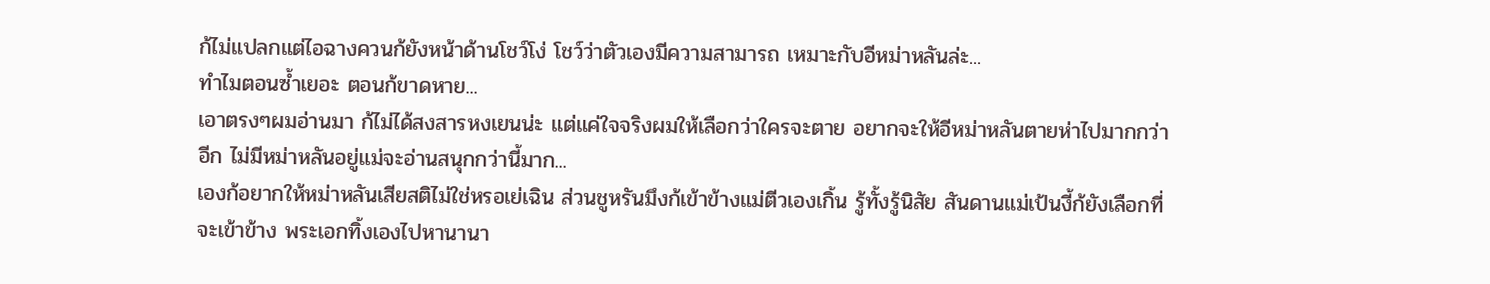ก้ไม่แปลกแต่ไอฉางควนก้ยังหน้าด้านโชว์โง่ โชว์ว่าตัวเองมีความสามารถ เหมาะกับอีหม่าหลันล่ะ...
ทำไมตอนซ้ำเยอะ ตอนก้ขาดหาย...
เอาตรงๆผมอ่านมา ก้ไม่ได้สงสารหงเยนน่ะ แต่แค่ใจจริงผมให้เลือกว่าใครจะตาย อยากจะให้อีหม่าหลันตายห่าไปมากกว่าอีก ไม่มีหม่าหลันอยู่แม่จะอ่านสนุกกว่านี้มาก...
เองก้อยากให้หม่าหลันเสียสติไม่ใช่หรอเย่เฉิน ส่วนชูหรันมึงก้เข้าข้างแม่ตีวเองเกิ้น รู้ทั้งรู้นิสัย สันดานแม่เป้นงี้ก้ยังเลือกที่จะเข้าข้าง พระเอกทิ้งเองไปหานานา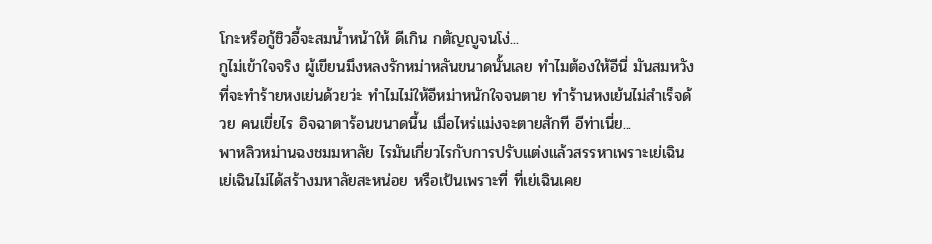โกะหรือกู้ชิวอี้จะสมน้ำหน้าให้ ดีเกิน กตัญญูจนโง่...
กูไม่เข้าใจจริง ผู้เขียนมึงหลงรักหม่าหลันขนาดนั้นเลย ทำไมต้องให้อีนี่ มันสมหวังที่จะทำร้ายหงเย่นด้วยว่ะ ทำไมไม่ให้อีหม่าหนักใจจนตาย ทำร้านหงเย้นไม่สำเร็จด้วย คนเขี่ยไร อิจฉาตาร้อนขนาดนี้น เมื่อไหร่แม่งจะตายสักที อีท่าเนี่ย...
พาหลิวหม่านฉงชมมหาลัย ไรมันเกี่ยวไรกับการปรับแต่งแล้วสรรหาเพราะเย่เฉิน เย่เฉินไม่ได้สร้างมหาลัยสะหน่อย หรือเป้นเพราะที่ ที่เย่เฉินเคย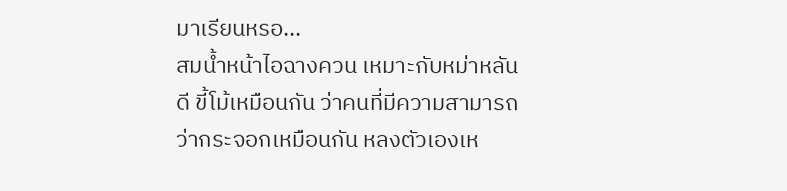มาเรียนหรอ...
สมน้ำหน้าไอฉางควน เหมาะกับหม่าหลันดี ขี้โม้เหมือนกัน ว่าคนที่มีความสามารถว่ากระจอกเหมือนกัน หลงตัวเองเห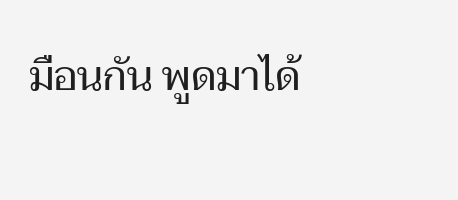มือนกัน พูดมาได้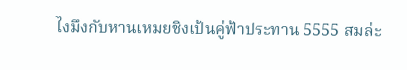ไงมึงกับหานเหมยชิงเป้นคู่ฟ้าประทาน 5555 สมล่ะ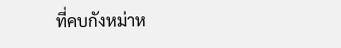ที่คบกังหม่าห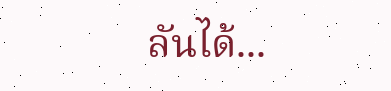ลันได้...